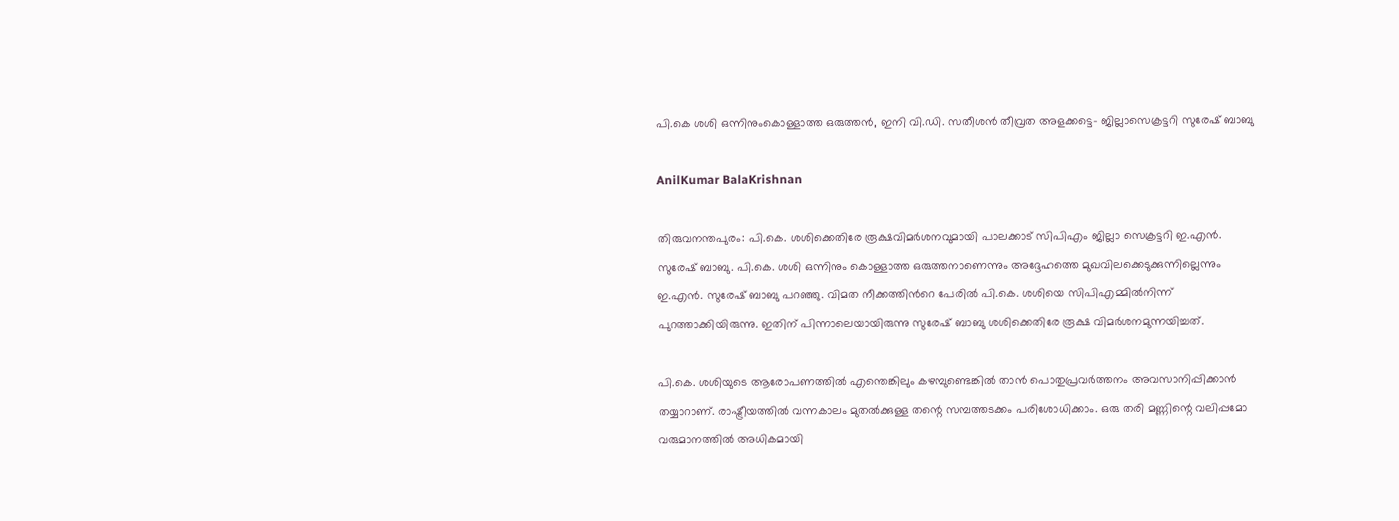പി.കെ ശശി ഒന്നിനുംകൊള്ളാത്ത ഒരുത്തൻ, ഇനി വി.ഡി. സതീശൻ തീവ്രത അളക്കട്ടെ- ജില്ലാസെക്രട്ടറി സുരേഷ് ബാബു

AnilKumar BalaKrishnan

തിരുവനന്തപുരം: പി.കെ. ശശിക്കെതിരേ രൂക്ഷവിമർശനവുമായി പാലക്കാട് സിപിഎം ജില്ലാ സെക്രട്ടറി ഇ.എൻ. സുരേഷ് ബാബു. പി.കെ. ശശി ഒന്നിനും കൊള്ളാത്ത ഒരുത്തനാണെന്നും അദ്ദേഹത്തെ മുഖവിലക്കെടുക്കുന്നില്ലെന്നും ഇ.എൻ. സുരേഷ് ബാബു പറഞ്ഞു. വിമത നീക്കത്തിന്‍റെ പേരിൽ പി.കെ. ശശിയെ സിപിഎമ്മിൽനിന്ന് പുറത്താക്കിയിരുന്നു. ഇതിന് പിന്നാലെയായിരുന്നു സുരേഷ് ബാബു ശശിക്കെതിരേ രൂക്ഷ വിമർശനമുന്നയിച്ചത്.

പി.കെ. ശശിയുടെ ആരോപണത്തിൽ എന്തെങ്കിലും കഴമ്പുണ്ടെങ്കിൽ താൻ പൊതുപ്രവർത്തനം അവസാനിപ്പിക്കാൻ തയ്യാറാണ്. രാഷ്ട്രീയത്തിൽ വന്നകാലം മുതൽക്കുള്ള തന്റെ സമ്പത്തടക്കം പരിശോധിക്കാം. ഒരു തരി മണ്ണിന്റെ വലിപ്പമോ വരുമാനത്തിൽ അധികമായി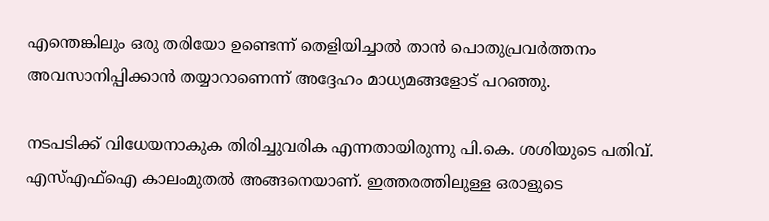എന്തെങ്കിലും ഒരു തരിയോ ഉണ്ടെന്ന് തെളിയിച്ചാൽ താൻ പൊതുപ്രവർത്തനം അവസാനിപ്പിക്കാൻ തയ്യാറാണെന്ന് അദ്ദേഹം മാധ്യമങ്ങളോട് പറഞ്ഞു.

നടപടിക്ക് വിധേയനാകുക തിരിച്ചുവരിക എന്നതായിരുന്നു പി.കെ. ശശിയുടെ പതിവ്. എസ്എഫ്ഐ കാലംമുതൽ അങ്ങനെയാണ്. ഇത്തരത്തിലുള്ള ഒരാളുടെ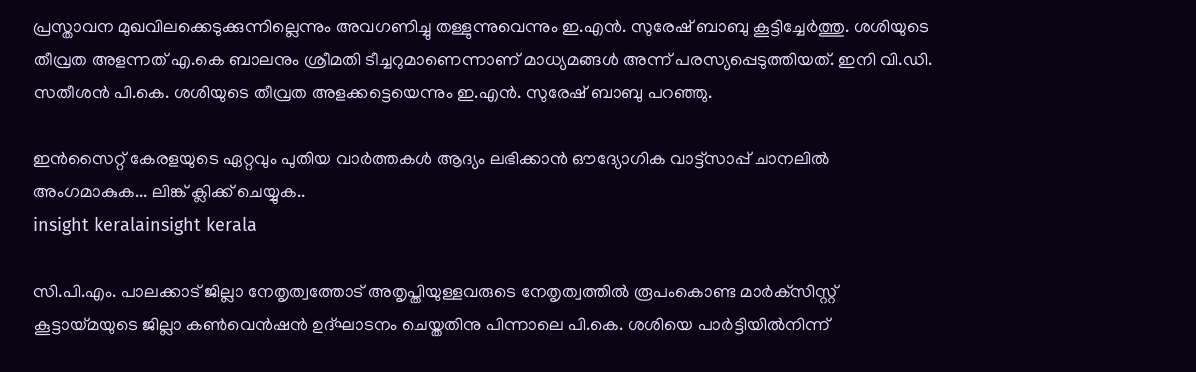പ്രസ്താവന മുഖവിലക്കെടുക്കുന്നില്ലെന്നും അവഗണിച്ചു തള്ളുന്നുവെന്നും ഇ.എൻ. സുരേഷ് ബാബു കൂട്ടിച്ചേർത്തു. ശശിയുടെ തീവ്രത അളന്നത് എ.കെ ബാലനും ശ്രീമതി ടീച്ചറുമാണെന്നാണ് മാധ്യമങ്ങൾ അന്ന് പരസ്യപ്പെടുത്തിയത്. ഇനി വി.ഡി. സതീശൻ പി.കെ. ശശിയുടെ തീവ്രത അളക്കട്ടെയെന്നും ഇ.എൻ. സുരേഷ് ബാബു പറഞ്ഞു.

ഇൻസൈറ്റ് കേരളയുടെ ഏറ്റവും പുതിയ വാർത്തകൾ ആദ്യം ലഭിക്കാൻ ഔദ്യോഗിക വാട്ട്‌സാപ്പ് ചാനലിൽ അംഗമാകുക... ലിങ്ക് ക്ലിക്ക് ചെയ്യുക..
insight keralainsight kerala

സി.പി.എം. പാലക്കാട് ജില്ലാ നേതൃത്വത്തോട് അതൃപ്തിയുള്ളവരുടെ നേതൃത്വത്തിൽ രൂപംകൊണ്ട മാർക്‌സിസ്റ്റ് കൂട്ടായ്മയുടെ ജില്ലാ കൺവെൻഷൻ ഉദ്ഘാടനം ചെയ്തതിനു പിന്നാലെ പി.കെ. ശശിയെ പാർട്ടിയിൽനിന്ന്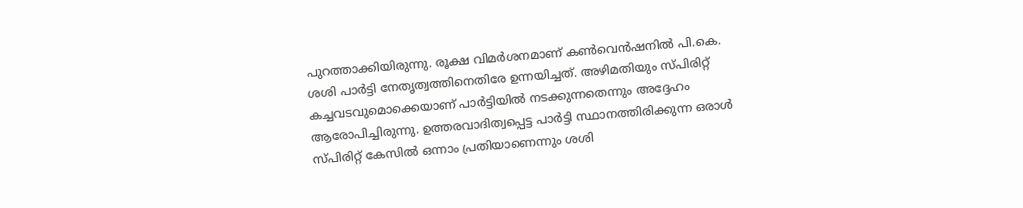പുറത്താക്കിയിരുന്നു. രൂക്ഷ വിമർശനമാണ് കൺവെൻഷനിൽ പി.കെ. ശശി പാർട്ടി നേതൃത്വത്തിനെതിരേ ഉന്നയിച്ചത്. അഴിമതിയും സ്പിരിറ്റ് കച്ചവടവുമൊക്കെയാണ് പാർട്ടിയിൽ നടക്കുന്നതെന്നും അദ്ദേഹം ആരോപിച്ചിരുന്നു. ഉത്തരവാദിത്വപ്പെട്ട പാർട്ടി സ്ഥാനത്തിരിക്കുന്ന ഒരാൾ സ്പിരിറ്റ് കേസിൽ ഒന്നാം പ്രതിയാണെന്നും ശശി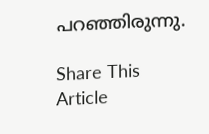പറഞ്ഞിരുന്നു.

Share This Article